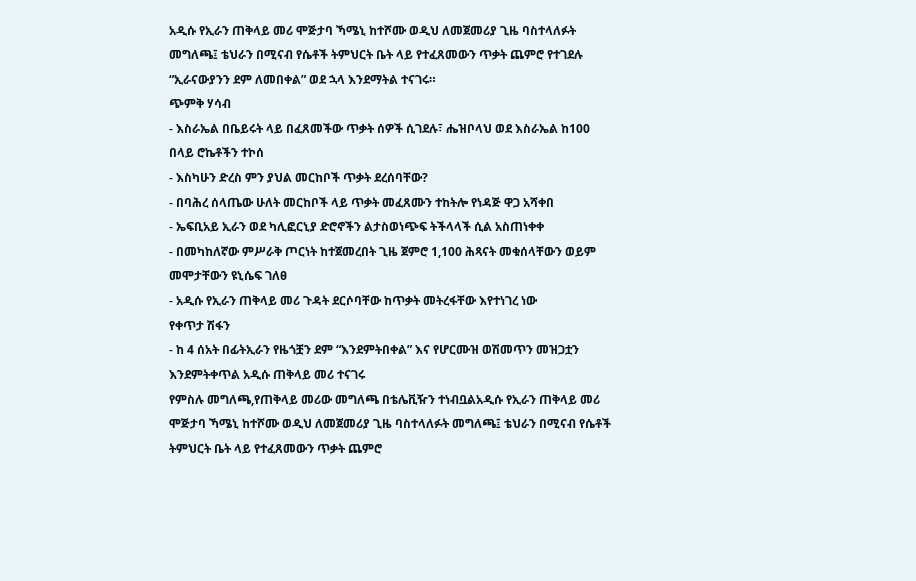አዲሱ የኢራን ጠቅላይ መሪ ሞጅታባ ኻሜኒ ከተሾሙ ወዲህ ለመጀመሪያ ጊዜ ባስተላለፉት መግለጫ፤ ቴህራን በሚናብ የሴቶች ትምህርት ቤት ላይ የተፈጸመውን ጥቃት ጨምሮ የተገደሉ “ኢራናውያንን ደም ለመበቀል” ወደ ኋላ እንደማትል ተናገሩ።
ጭምቅ ሃሳብ
- እስራኤል በቤይሩት ላይ በፈጸመችው ጥቃት ሰዎች ሲገደሉ፣ ሔዝቦላህ ወደ እስራኤል ከ100 በላይ ሮኬቶችን ተኮሰ
- እስካሁን ድረስ ምን ያህል መርከቦች ጥቃት ደረሰባቸው?
- በባሕረ ሰላጤው ሁለት መርከቦች ላይ ጥቃት መፈጸሙን ተከትሎ የነዳጅ ዋጋ አሻቀበ
- ኤፍቢአይ ኢራን ወደ ካሊፎርኒያ ድሮኖችን ልታስወነጭፍ ትችላላች ሲል አስጠነቀቀ
- በመካከለኛው ምሥራቅ ጦርነት ከተጀመረበት ጊዜ ጀምሮ 1,100 ሕጻናት መቁሰላቸውን ወይም መሞታቸውን ዩኒሴፍ ገለፀ
- አዲሱ የኢራን ጠቅላይ መሪ ጉዳት ደርሶባቸው ከጥቃት መትረፋቸው እየተነገረ ነው
የቀጥታ ሽፋን
- ከ 4 ሰአት በፊትኢራን የዜጎቿን ደም “እንደምትበቀል” እና የሆርሙዝ ወሽመጥን መዝጋቷን እንደምትቀጥል አዲሱ ጠቅላይ መሪ ተናገሩ
የምስሉ መግለጫ,የጠቅላይ መሪው መግለጫ በቴሌቪዥን ተነብቧልአዲሱ የኢራን ጠቅላይ መሪ ሞጅታባ ኻሜኒ ከተሾሙ ወዲህ ለመጀመሪያ ጊዜ ባስተላለፉት መግለጫ፤ ቴህራን በሚናብ የሴቶች ትምህርት ቤት ላይ የተፈጸመውን ጥቃት ጨምሮ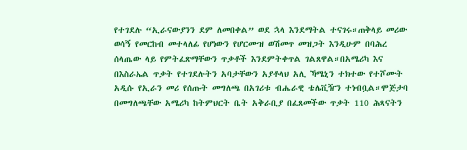የተገደሉ “ኢራናውያንን ደም ለመበቀል” ወደ ኋላ እንደማትል ተናገሩ።ጠቅላይ መሪው ወሳኝ የመርከብ መተላለፊ የሆነውን የሆርሙዝ ወሽመጥ መዝጋት እንዲሁም በባሕረ ሰላጤው ላይ የምትፈጽማቸውን ጥቃቶች እንደምትቀጥል ገልጸዋል።በአሜሪካ እና በእስራኤል ጥቃት የተገደሉትን አባታቸውን አያቶላህ አሊ ኻሜኒን ተክተው የተሾሙት አዲሱ የኢራን መሪ የሰጡት መግለጫ በአገሪቱ ብሔራዊ ቴሌቪዥን ተነብቧል።ሞጅታባ በመግለጫቸው አሜሪካ ከትምህርት ቤት አቅራቢያ በፈጸመችው ጥቃት 110 ሕጻናትን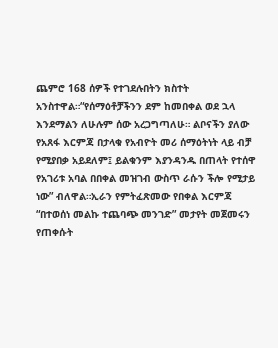ጨምሮ 168 ሰዎች የተገደሉበትን ክስተት አንስተዋል።“የሰማዕቶቻችንን ደም ከመበቀል ወደ ኋላ እንደማልን ለሁሉም ሰው አረጋግጣለሁ። ልቦናችን ያለው የአጸፋ እርምጃ በታላቁ የአብዮት መሪ ሰማዕትነት ላይ ብቻ የሚያበቃ አይደለም፤ ይልቁንም እያንዳንዱ በጠላት የተሰዋ የአገሪቱ አባል በበቀል መዝገብ ውስጥ ራሱን ችሎ የሚታይ ነው” ብለዋል።ኢራን የምትፈጽመው የበቀል እርምጃ “በተወሰነ መልኩ ተጨባጭ መንገድ” መታየት መጀመሩን የጠቀሱት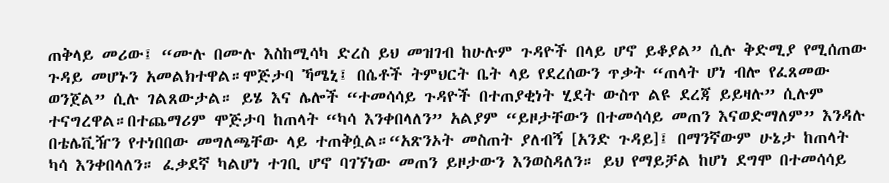ጠቅላይ መሪው፤ “ሙሉ በሙሉ እስከሚሳካ ድረስ ይህ መዝገብ ከሁሉም ጉዳዮች በላይ ሆኖ ይቆያል” ሲሉ ቅድሚያ የሚሰጠው ጉዳይ መሆኑን አመልክተዋል።ሞጅታባ ኻሜኒ፤ በሴቶች ትምህርት ቤት ላይ የደረሰውን ጥቃት “ጠላት ሆነ ብሎ የፈጸመው ወንጀል” ሲሉ ገልጸውታል። ይሄ እና ሌሎች “ተመሳሳይ ጉዳዮች በተጠያቂነት ሂደት ውስጥ ልዩ ደረጃ ይይዛሉ” ሲሉም ተናግረዋል።በተጨማሪም ሞጅታባ ከጠላት “ካሳ እንቀበላለን” አልያም “ይዞታቸውን በተመሳሳይ መጠን እናወድማለም” እንዳሉ በቴሌቪዥን የተነበበው መግለጫቸው ላይ ተጠቅሷል።“አጽንኦት መስጠት ያለብኝ [አንድ ጉዳይ]፤ በማንኛውም ሁኔታ ከጠላት ካሳ እንቀበላለን። ፈቃደኛ ካልሆነ ተገቢ ሆኖ ባገኘነው መጠን ይዞታውን እንወስዳለን። ይህ የማይቻል ከሆነ ደግሞ በተመሳሳይ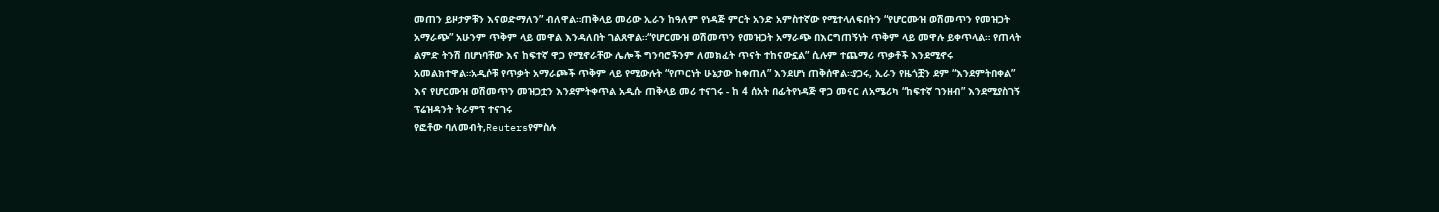መጠን ይዞታዎቹን እናወድማለን” ብለዋል።ጠቅላይ መሪው ኢራን ከዓለም የነዳጅ ምርት አንድ አምስተኛው የሚተላለፍበትን “የሆርሙዝ ወሽመጥን የመዝጋት አማራጭ” አሁንም ጥቅም ላይ መዋል እንዳለበት ገልጸዋል።“የሆርሙዝ ወሽመጥን የመዝጋት አማራጭ በእርግጠኝነት ጥቅም ላይ መዋሉ ይቀጥላል። የጠላት ልምድ ትንሽ በሆነባቸው እና ከፍተኛ ዋጋ የሚኖራቸው ሌሎች ግንባሮችንም ለመክፈት ጥናት ተከናውኗል” ሲሉም ተጨማሪ ጥቃቶች እንደሚኖሩ አመልክተዋል።አዲሶቹ የጥቃት አማራጮች ጥቅም ላይ የሚውሉት “የጦርነት ሁኔታው ከቀጠለ” እንደሆነ ጠቅሰዋል።ያጋሩ, ኢራን የዜጎቿን ደም “እንደምትበቀል” እና የሆርሙዝ ወሽመጥን መዝጋቷን እንደምትቀጥል አዲሱ ጠቅላይ መሪ ተናገሩ - ከ 4 ሰአት በፊትየነዳጅ ዋጋ መናር ለአሜሪካ “ከፍተኛ ገንዘብ” እንደሚያስገኝ ፕሬዝዳንት ትራምፕ ተናገሩ
የፎቶው ባለመብት,Reutersየምስሉ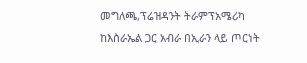መግለጫ,ፕሬዝዳንት ትራምፕአሜሪካ ከእስራኤል ጋር አብራ በኢራን ላይ ጦርነት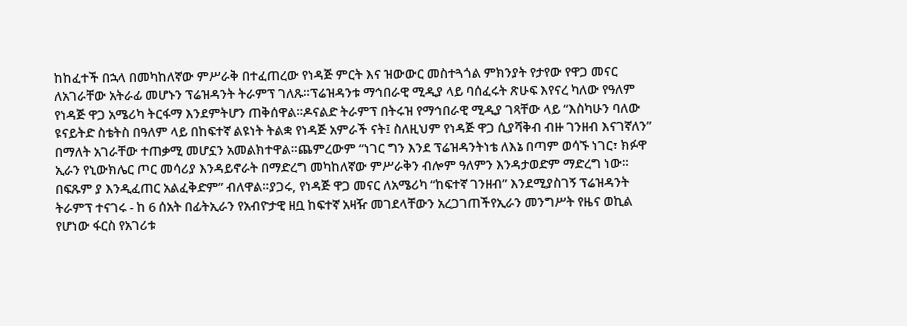ከከፈተች በኋላ በመካከለኛው ምሥራቅ በተፈጠረው የነዳጅ ምርት እና ዝውውር መስተጓጎል ምክንያት የታየው የዋጋ መናር ለአገራቸው አትራፊ መሆኑን ፕሬዝዳንት ትራምፕ ገለጹ።ፕሬዝዳንቱ ማኅበራዊ ሚዲያ ላይ ባሰፈሩት ጽሁፍ እየናረ ካለው የዓለም የነዳጅ ዋጋ አሜሪካ ትርፋማ እንደምትሆን ጠቅሰዋል።ዶናልድ ትራምፕ በትሩዝ የማኅበራዊ ሚዲያ ገጻቸው ላይ “እስካሁን ባለው ዩናይትድ ስቴትስ በዓለም ላይ በከፍተኛ ልዩነት ትልቋ የነዳጅ አምራች ናት፤ ስለዚህም የነዳጅ ዋጋ ሲያሻቅብ ብዙ ገንዘብ እናገኛለን” በማለት አገራቸው ተጠቃሚ መሆኗን አመልክተዋል።ጨምረውም “ነገር ግን እንደ ፕሬዝዳንትነቴ ለእኔ በጣም ወሳኙ ነገር፣ ክፉዋ ኢራን የኒውክሌር ጦር መሳሪያ እንዳይኖራት በማድረግ መካከለኛው ምሥራቅን ብሎም ዓለምን እንዳታወድም ማድረግ ነው። በፍጹም ያ እንዲፈጠር አልፈቅድም” ብለዋል።ያጋሩ, የነዳጅ ዋጋ መናር ለአሜሪካ “ከፍተኛ ገንዘብ” እንደሚያስገኝ ፕሬዝዳንት ትራምፕ ተናገሩ - ከ 6 ሰአት በፊትኢራን የአብዮታዊ ዘቧ ከፍተኛ አዛዥ መገደላቸውን አረጋገጠችየኢራን መንግሥት የዜና ወኪል የሆነው ፋርስ የአገሪቱ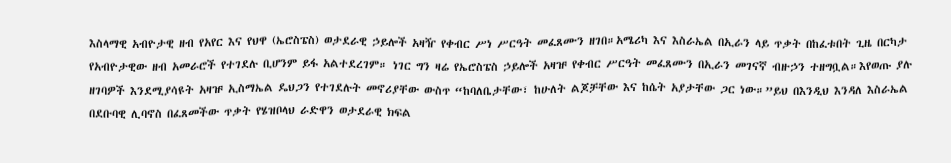እስላማዊ አብዮታዊ ዘብ የአየር እና የህዋ (ኤሮስፔስ) ወታደራዊ ኃይሎች አዛዥ የቀብር ሥነ ሥርዓት መፈጸሙን ዘገበ።አሜሪካ እና እስራኤል በኢራን ላይ ጥቃት በከፈቱበት ጊዜ በርካታ የአብዮታዊው ዘብ አመራሮች የተገደሉ ቢሆንም ይፋ አልተደረገም። ነገር ግን ዛሬ የኤሮስፔስ ኃይሎች አዛዡ የቀብር ሥርዓት መፈጸሙን በኢራን መገናኛ ብዙኃን ተዘግቧል።እየወጡ ያሉ ዘገባዎች እንደሚያሳዩት አዛዡ ኢስማኤል ዴህጋን የተገደሉት መኖሪያቸው ውስጥ “ከባለቤታቸው፣ ከሁለት ልጆቻቸው እና ከሴት አያታቸው ጋር ነው።”ይህ በእንዲህ እንዳለ እስራኤል በደቡባዊ ሊባኖስ በፈጸመችው ጥቃት የሄዝቦላህ ራድዋን ወታደራዊ ክፍል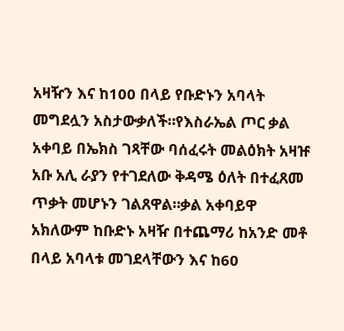አዛዥን እና ከ100 በላይ የቡድኑን አባላት መግደሏን አስታውቃለች።የእስራኤል ጦር ቃል አቀባይ በኤክስ ገጻቸው ባሰፈሩት መልዕክት አዛዡ አቡ አሊ ራያን የተገደለው ቅዳሜ ዕለት በተፈጸመ ጥቃት መሆኑን ገልጸዋል።ቃል አቀባይዋ አክለውም ከቡድኑ አዛዥ በተጨማሪ ከአንድ መቶ በላይ አባላቱ መገደላቸውን እና ከ60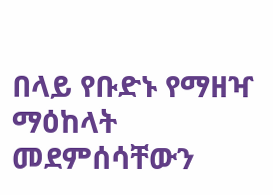በላይ የቡድኑ የማዘዣ ማዕከላት መደምሰሳቸውን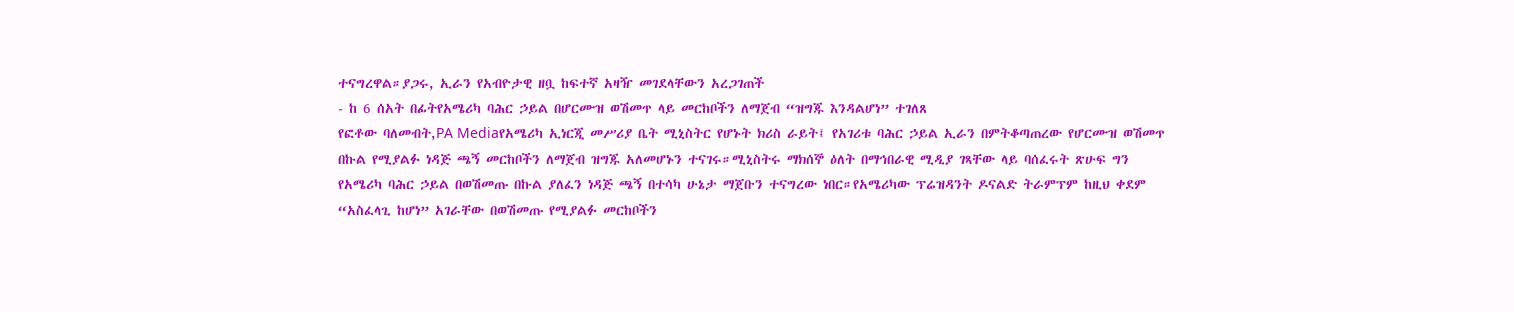ተናግረዋል።ያጋሩ, ኢራን የአብዮታዊ ዘቧ ከፍተኛ አዛዥ መገደላቸውን አረጋገጠች
- ከ 6 ሰአት በፊትየአሜሪካ ባሕር ኃይል በሆርሙዝ ወሽመጥ ላይ መርከቦችን ለማጀብ “ዝግጁ እንዳልሆነ” ተገለጸ
የፎቶው ባለመብት,PA Mediaየአሜሪካ ኢነርጂ መሥሪያ ቤት ሚኒስትር የሆኑት ክሪስ ራይት፤ የአገሪቱ ባሕር ኃይል ኢራን በምትቆጣጠረው የሆርሙዝ ወሽመጥ በኩል የሚያልፉ ነዳጅ ጫኝ መርከቦችን ለማጀብ ዝግጁ አለመሆኑን ተናገሩ።ሚኒስትሩ ማክሰኞ ዕለት በማኅበራዊ ሚዲያ ገጻቸው ላይ ባሰፈሩት ጽሁፍ ግን የአሜሪካ ባሕር ኃይል በወሽመጡ በኩል ያለፈን ነዳጅ ጫኝ በተሳካ ሁኔታ ማጀቡን ተናግረው ነበር።የአሜሪካው ፕሬዝዳንት ዶናልድ ትራምፕም ከዚህ ቀደም “አስፈላጊ ከሆነ” አገራቸው በወሽመጡ የሚያልፉ መርከቦችን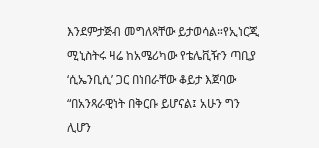እንደምታጅብ መግለጻቸው ይታወሳል።የኢነርጂ ሚኒስትሩ ዛሬ ከአሜሪካው የቴሌቪዥን ጣቢያ ‘ሲኤንቢሲ’ ጋር በነበራቸው ቆይታ እጀባው “በአንጻራዊነት በቅርቡ ይሆናል፤ አሁን ግን ሊሆን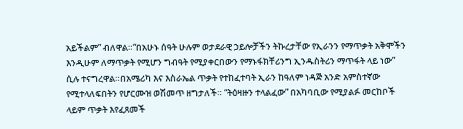አይችልም” ብለዋል።“በአሁኑ ሰዓት ሁሉም ወታደራዊ ኃይሎቻችን ትኩረታቸው የኢራንን የማጥቃት አቅሞችን እንዲሁም ለማጥቃት የሚሆን ግብዓት የሚያቀርበውን የማኑፋክቸሪንግ ኢንዱስትሪን ማጥፋት ላይ ነው” ሲሉ ተናግረዋል።በአሜሪካ እና እስራኤል ጥቃት የተከፈተባት ኢራን ከዓለም ነዳጅ አንድ አምስተኛው የሚተላለፍበትን የሆርሙዝ ወሽመጥ ዘግታለች። “ትዕዛዙን ተላልፈው” በአካባቢው የሚያልፉ መርከቦች ላይም ጥቃት እየፈጸመች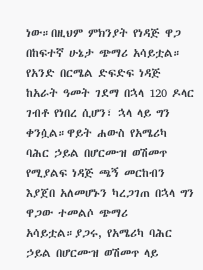ነው።በዚህም ምክንያት የነዳጅ ዋጋ በከፍተኛ ሁኔታ ጭማሪ አሳይቷል። የአንድ በርሜል ድፍድፍ ነዳጅ ከአራት ዓመት ገደማ በኋላ 120 ዶላር ገብቶ የነበረ ሲሆን፣ ኋላ ላይ ግን ቀንሷል።ዋይት ሐውስ የአሜሪካ ባሕር ኃይል በሆርሙዝ ወሽመጥ የሚያልፍ ነዳጅ ጫኝ መርከብን እያጀበ አለመሆኑን ካረጋገጠ በኋላ ግን ዋጋው ተመልሶ ጭማሪ አሳይቷል።ያጋሩ, የአሜሪካ ባሕር ኃይል በሆርሙዝ ወሽመጥ ላይ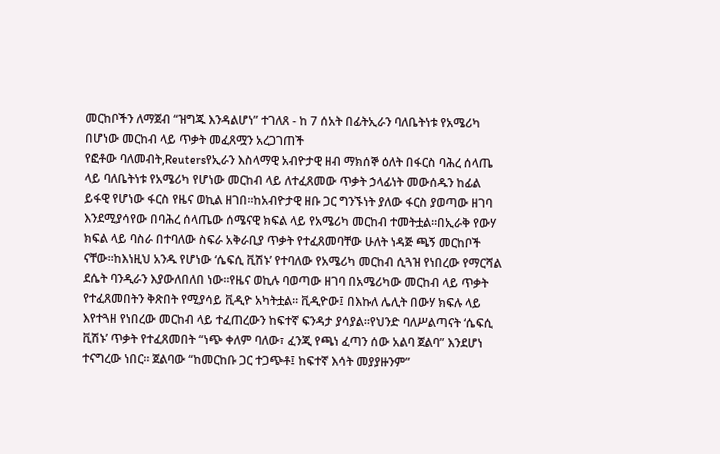መርከቦችን ለማጀብ “ዝግጁ እንዳልሆነ” ተገለጸ - ከ 7 ሰአት በፊትኢራን ባለቤትነቱ የአሜሪካ በሆነው መርከብ ላይ ጥቃት መፈጸሟን አረጋገጠች
የፎቶው ባለመብት,Reutersየኢራን እስላማዊ አብዮታዊ ዘብ ማክሰኞ ዕለት በፋርስ ባሕረ ሰላጤ ላይ ባለቤትነቱ የአሜሪካ የሆነው መርከብ ላይ ለተፈጸመው ጥቃት ኃላፊነት መውሰዱን ከፊል ይፋዊ የሆነው ፋርስ የዜና ወኪል ዘገበ።ከአብዮታዊ ዘቡ ጋር ግንኙነት ያለው ፋርስ ያወጣው ዘገባ እንደሚያሳየው በባሕረ ሰላጤው ሰሜናዊ ክፍል ላይ የአሜሪካ መርከብ ተመትቷል።በኢራቅ የውሃ ክፍል ላይ ባስራ በተባለው ስፍራ አቅራቢያ ጥቃት የተፈጸመባቸው ሁለት ነዳጅ ጫኝ መርከቦች ናቸው።ከእነዚህ አንዱ የሆነው ‘ሴፍሲ ቪሽኑ’ የተባለው የአሜሪካ መርከብ ሲጓዝ የነበረው የማርሻል ደሴት ባንዲራን እያውለበለበ ነው።የዜና ወኪሉ ባወጣው ዘገባ በአሜሪካው መርከብ ላይ ጥቃት የተፈጸመበትን ቅጽበት የሚያሳይ ቪዲዮ አካትቷል። ቪዲዮው፤ በእኩለ ሌሊት በውሃ ክፍሉ ላይ እየተጓዘ የነበረው መርከብ ላይ ተፈጠረውን ከፍተኛ ፍንዳታ ያሳያል።የህንድ ባለሥልጣናት ‘ሴፍሲ ቪሽኑ’ ጥቃት የተፈጸመበት “ነጭ ቀለም ባለው፣ ፈንጂ የጫነ ፈጣን ሰው አልባ ጀልባ” እንደሆነ ተናግረው ነበር። ጀልባው “ከመርከቡ ጋር ተጋጭቶ፤ ከፍተኛ እሳት መያያዙንም”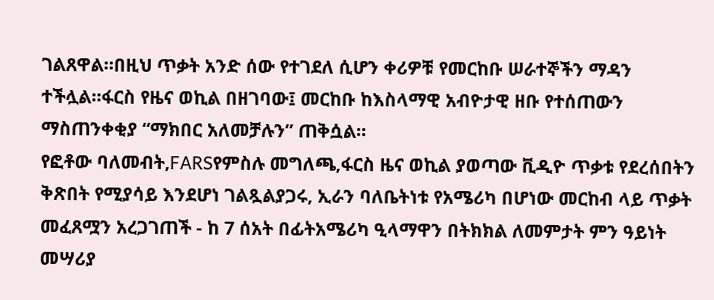ገልጸዋል።በዚህ ጥቃት አንድ ሰው የተገደለ ሲሆን ቀሪዎቹ የመርከቡ ሠራተኞችን ማዳን ተችሏል።ፋርስ የዜና ወኪል በዘገባው፤ መርከቡ ከእስላማዊ አብዮታዊ ዘቡ የተሰጠውን ማስጠንቀቂያ “ማክበር አለመቻሉን” ጠቅሷል።
የፎቶው ባለመብት,FARSየምስሉ መግለጫ,ፋርስ ዜና ወኪል ያወጣው ቪዲዮ ጥቃቱ የደረሰበትን ቅጽበት የሚያሳይ እንደሆነ ገልጿልያጋሩ, ኢራን ባለቤትነቱ የአሜሪካ በሆነው መርከብ ላይ ጥቃት መፈጸሟን አረጋገጠች - ከ 7 ሰአት በፊትአሜሪካ ዒላማዋን በትክክል ለመምታት ምን ዓይነት መሣሪያ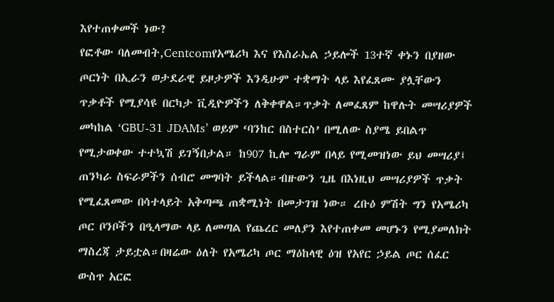እየተጠቀመች ነው?
የፎቶው ባለመብት,Centcomየአሜሪካ እና የእስራኤል ኃይሎች 13ተኛ ቀኑን በያዘው ጦርነት በኢራን ወታደራዊ ይዞታዎች እንዲሁም ተቋማት ላይ እየፈጸሙ ያሏቸውን ጥቃቶች የሚያሳዩ በርካታ ቪዲዮዎችን ለቅቀዋል።ጥቃት ለመፈጸም ከዋሉት መሣሪያዎች መካከል ‘GBU-31 JDAMs’ ወይም ‘ባንከር በስተርስ’ በሚለው ስያሜ ይበልጥ የሚታወቀው ተተኳሽ ይገኝበታል። ከ907 ኪሎ ግራም በላይ የሚመዝነው ይህ መሣሪያ፤ ጠንካራ ስፍራዎችን ሰብሮ መግባት ይችላል።ብዙውን ጊዜ በእነዚህ መሣሪያዎች ጥቃት የሚፈጸመው በሳተላይት አቅጣጫ ጠቋሚነት በመታገዝ ነው። ረቡዕ ምሽት ግን የአሜሪካ ጦር ቦንቦችን በዒላማው ላይ ለመጣል የጨረር መለያን እየተጠቀመ መሆኑን የሚያመለክት ማስረጃ ታይቷል።በዛሬው ዕለት የአሜሪካ ጦር ማዕከላዊ ዕዝ የአየር ኃይል ጦር ሰፈር ውስጥ አርፎ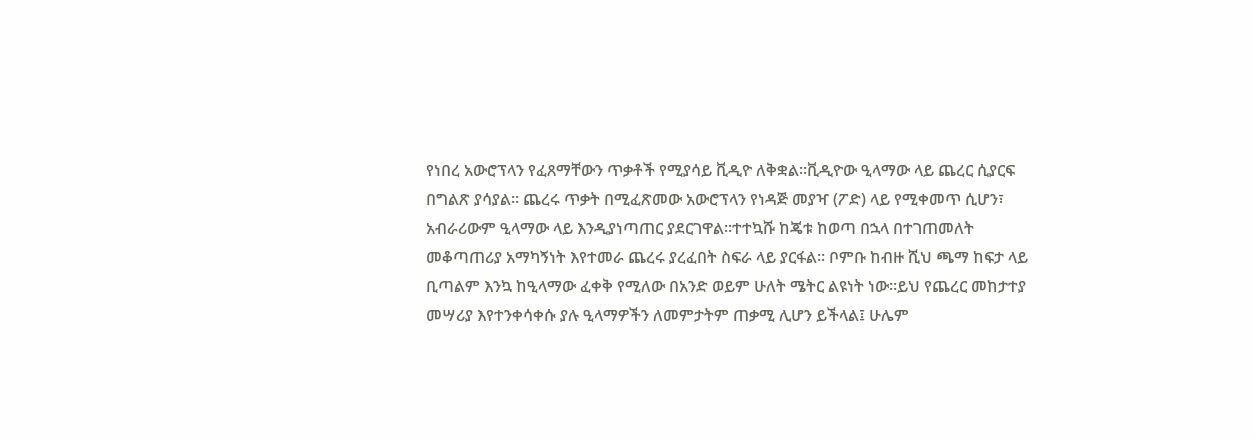የነበረ አውሮፕላን የፈጸማቸውን ጥቃቶች የሚያሳይ ቪዲዮ ለቅቋል።ቪዲዮው ዒላማው ላይ ጨረር ሲያርፍ በግልጽ ያሳያል። ጨረሩ ጥቃት በሚፈጽመው አውሮፕላን የነዳጅ መያዣ (ፖድ) ላይ የሚቀመጥ ሲሆን፣ አብራሪውም ዒላማው ላይ እንዲያነጣጠር ያደርገዋል።ተተኳሹ ከጄቱ ከወጣ በኋላ በተገጠመለት መቆጣጠሪያ አማካኝነት እየተመራ ጨረሩ ያረፈበት ስፍራ ላይ ያርፋል። ቦምቡ ከብዙ ሺህ ጫማ ከፍታ ላይ ቢጣልም እንኳ ከዒላማው ፈቀቅ የሚለው በአንድ ወይም ሁለት ሜትር ልዩነት ነው።ይህ የጨረር መከታተያ መሣሪያ እየተንቀሳቀሱ ያሉ ዒላማዎችን ለመምታትም ጠቃሚ ሊሆን ይችላል፤ ሁሌም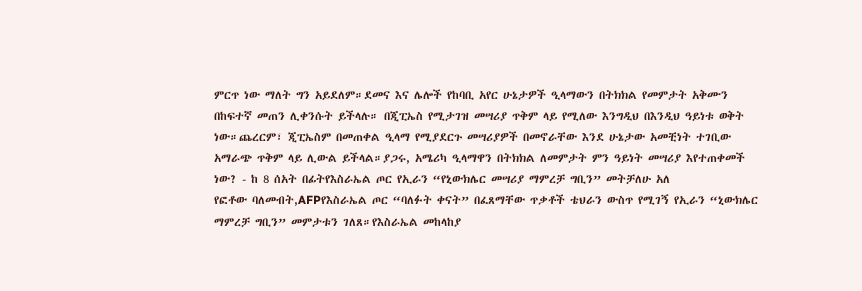ምርጥ ነው ማለት ግን አይደለም።ደመና እና ሌሎች የከባቢ አየር ሁኔታዎች ዒላማውን በትክክል የመምታት አቅሙን በከፍተኛ መጠን ሊቀንሱት ይችላሉ። በጂፒኤስ የሚታገዝ መሣሪያ ጥቅም ላይ የሚለው እንግዲህ በእንዲህ ዓይነቱ ወቅት ነው።ጨረርም፣ ጂፒኤስም በመጠቀል ዒላማ የሚያደርጉ መሣሪያዎች በመኖራቸው እንደ ሁኔታው አመቺነት ተገቢው አማራጭ ጥቅም ላይ ሊውል ይችላል።ያጋሩ, አሜሪካ ዒላማዋን በትክክል ለመምታት ምን ዓይነት መሣሪያ እየተጠቀመች ነው? - ከ 8 ሰአት በፊትየእስራኤል ጦር የኢራን “የኒውክሌር መሣሪያ ማምረቻ ግቢን” መትቻለሁ አለ
የፎቶው ባለመብት,AFPየእስራኤል ጦር “ባለፉት ቀናት” በፈጸማቸው ጥቃቶች ቴህራን ውስጥ የሚገኝ የኢራን “ኒውክሌር ማምረቻ ግቢን” መምታቱን ገለጸ።የእስራኤል መከላከያ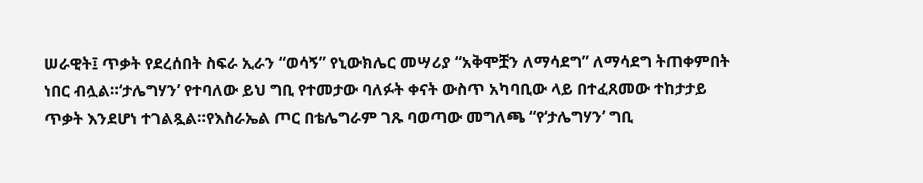ሠራዊት፤ ጥቃት የደረሰበት ስፍራ ኢራን “ወሳኝ” የኒውክሌር መሣሪያ “አቅሞቿን ለማሳደግ” ለማሳደግ ትጠቀምበት ነበር ብሏል።‘ታሌግሃን’ የተባለው ይህ ግቢ የተመታው ባለፉት ቀናት ውስጥ አካባቢው ላይ በተፈጸመው ተከታታይ ጥቃት እንደሆነ ተገልጿል።የእስራኤል ጦር በቴሌግራም ገጹ ባወጣው መግለጫ “የ‘ታሌግሃን’ ግቢ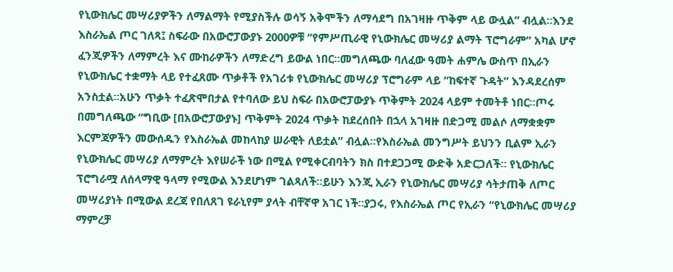የኒውክሌር መሣሪያዎችን ለማልማት የሚያስችሉ ወሳኝ አቅሞችን ለማሳደግ በአገዛዙ ጥቅም ላይ ውሏል” ብሏል።እንደ እስራኤል ጦር ገለጻ፤ ስፍራው በአውሮፓውያኑ 2000ዎቹ “የምሥጢራዊ የኒውክሌር መሣሪያ ልማት ፕሮግራም” አካል ሆኖ ፈንጂዎችን ለማምረት እና ሙከራዎችን ለማድረግ ይውል ነበር።መግለጫው ባለፈው ዓመት ሐምሌ ውስጥ በኢራን የኒውክሌር ተቋማት ላይ የተፈጸሙ ጥቃቶች የአገሪቱ የኒውክሌር መሣሪያ ፕሮግራም ላይ “ከፍተኛ ጉዳት” እንዳደረሰም አንስቷል።አሁን ጥቃት ተፈጽሞበታል የተባለው ይህ ስፍራ በአውሮፓውያኑ ጥቅምት 2024 ላይም ተመትቶ ነበር።ጦሩ በመግለጫው “ግቢው [በአውሮፓውያኑ] ጥቅምት 2024 ጥቃት ከደረሰበት በኋላ አገዛዙ በድጋሚ መልሶ ለማቋቋም እርምጃዎችን መውሰዱን የእስራኤል መከላከያ ሠራዊት ለይቷል” ብሏል።የእስራኤል መንግሥት ይህንን ቢልም ኢራን የኒውክሌር መሣሪያ ለማምረት እየሠራች ነው በሚል የሚቀርብባትን ክስ በተደጋጋሚ ውድቅ አድርጋለች። የኒውክሌር ፕሮግራሟ ለሰላማዊ ዓላማ የሚውል እንደሆነም ገልጻለች።ይሁን እንጂ ኢራን የኒውክሌር መሣሪያ ሳትታጠቅ ለጦር መሣሪያነት በሚውል ደረጃ የበለጸገ ዩራኒየም ያላት ብቸኛዋ አገር ነች።ያጋሩ, የእስራኤል ጦር የኢራን “የኒውክሌር መሣሪያ ማምረቻ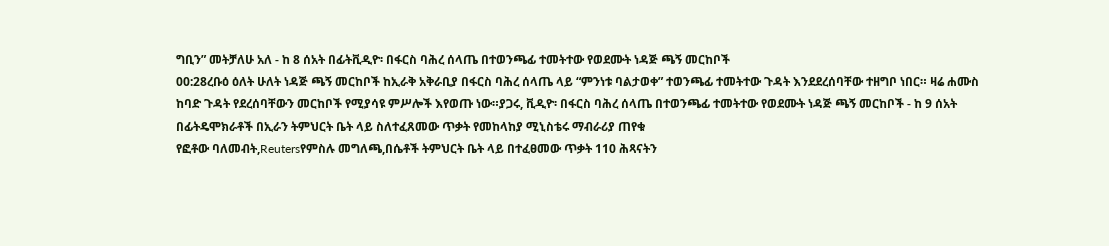ግቢን” መትቻለሁ አለ - ከ 8 ሰአት በፊትቪዲዮ፡ በፋርስ ባሕረ ሰላጤ በተወንጫፊ ተመትተው የወደሙት ነዳጅ ጫኝ መርከቦች
00:28ረቡዕ ዕለት ሁለት ነዳጅ ጫኝ መርከቦች ከኢራቅ አቅራቢያ በፋርስ ባሕረ ሰላጤ ላይ “ምንነቱ ባልታወቀ” ተወንጫፊ ተመትተው ጉዳት እንደደረሰባቸው ተዘግቦ ነበር። ዛሬ ሐሙስ ከባድ ጉዳት የደረሰባቸውን መርከቦች የሚያሳዩ ምሥሎች እየወጡ ነው።ያጋሩ, ቪዲዮ፡ በፋርስ ባሕረ ሰላጤ በተወንጫፊ ተመትተው የወደሙት ነዳጅ ጫኝ መርከቦች - ከ 9 ሰአት በፊትዴሞክራቶች በኢራን ትምህርት ቤት ላይ ስለተፈጸመው ጥቃት የመከላከያ ሚኒስቴሩ ማብራሪያ ጠየቁ
የፎቶው ባለመብት,Reutersየምስሉ መግለጫ,በሴቶች ትምህርት ቤት ላይ በተፈፀመው ጥቃት 110 ሕጻናትን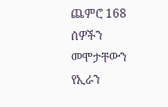ጨምሮ 168 ሰዎችን መሞታቸውን የኢራን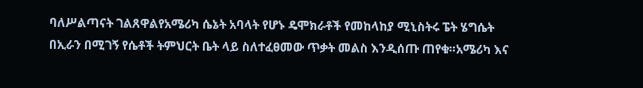ባለሥልጣናት ገልጸዋልየአሜሪካ ሴኔት አባላት የሆኑ ዴሞክራቶች የመከላከያ ሚኒስትሩ ፔት ሄግሴት በኢራን በሚገኝ የሴቶች ትምህርት ቤት ላይ ስለተፈፀመው ጥቃት መልስ እንዲሰጡ ጠየቁ።አሜሪካ እና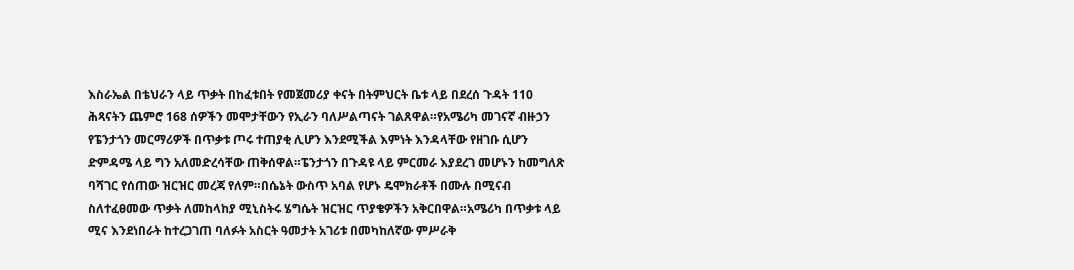እስራኤል በቴህራን ላይ ጥቃት በከፈቱበት የመጀመሪያ ቀናት በትምህርት ቤቱ ላይ በደረሰ ጉዳት 110 ሕጻናትን ጨምሮ 168 ሰዎችን መሞታቸውን የኢራን ባለሥልጣናት ገልጸዋል።የአሜሪካ መገናኛ ብዙኃን የፔንታጎን መርማሪዎች በጥቃቱ ጦሩ ተጠያቂ ሊሆን እንደሚችል እምነት እንዳላቸው የዘገቡ ሲሆን ድምዳሜ ላይ ግን አለመድረሳቸው ጠቅሰዋል።ፔንታጎን በጉዳዩ ላይ ምርመራ እያደረገ መሆኑን ከመግለጽ ባሻገር የሰጠው ዝርዝር መረጃ የለም።በሴኔት ውስጥ አባል የሆኑ ዴሞክራቶች በሙሉ በሚናብ ስለተፈፀመው ጥቃት ለመከላከያ ሚኒስትሩ ሄግሴት ዝርዝር ጥያቄዎችን አቅርበዋል።አሜሪካ በጥቃቱ ላይ ሚና እንደነበራት ከተረጋገጠ ባለፉት አስርት ዓመታት አገሪቱ በመካከለኛው ምሥራቅ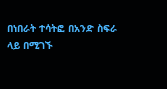በነበራት ተሳትፎ በአንድ ስፍራ ላይ በሚገኙ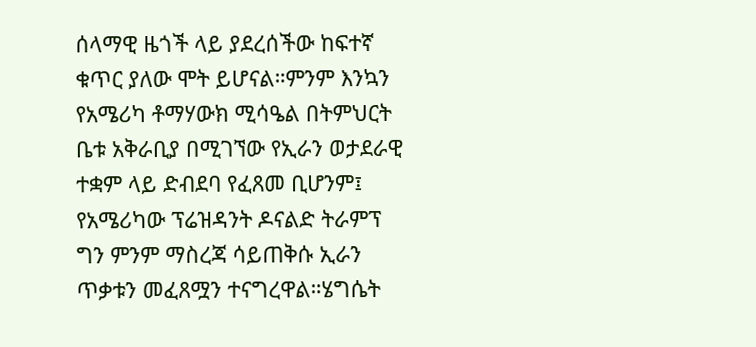ሰላማዊ ዜጎች ላይ ያደረሰችው ከፍተኛ ቁጥር ያለው ሞት ይሆናል።ምንም እንኳን የአሜሪካ ቶማሃውክ ሚሳዔል በትምህርት ቤቱ አቅራቢያ በሚገኘው የኢራን ወታደራዊ ተቋም ላይ ድብደባ የፈጸመ ቢሆንም፤ የአሜሪካው ፕሬዝዳንት ዶናልድ ትራምፕ ግን ምንም ማስረጃ ሳይጠቅሱ ኢራን ጥቃቱን መፈጸሟን ተናግረዋል።ሄግሴት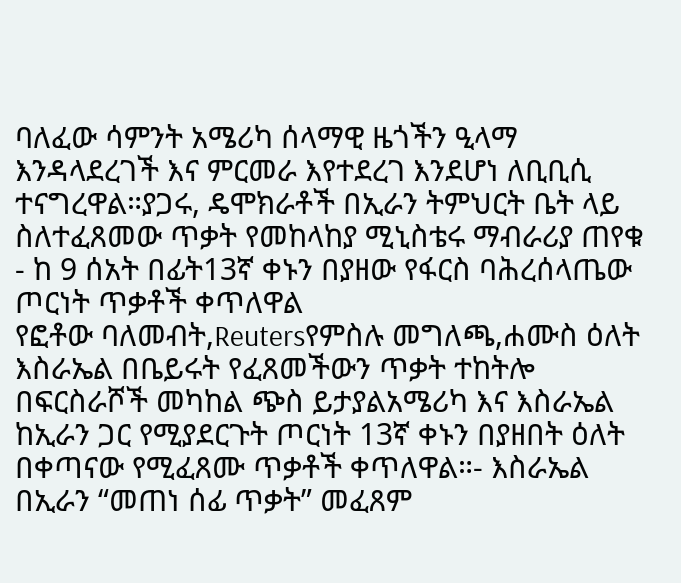ባለፈው ሳምንት አሜሪካ ሰላማዊ ዜጎችን ዒላማ እንዳላደረገች እና ምርመራ እየተደረገ እንደሆነ ለቢቢሲ ተናግረዋል።ያጋሩ, ዴሞክራቶች በኢራን ትምህርት ቤት ላይ ስለተፈጸመው ጥቃት የመከላከያ ሚኒስቴሩ ማብራሪያ ጠየቁ - ከ 9 ሰአት በፊት13ኛ ቀኑን በያዘው የፋርስ ባሕረሰላጤው ጦርነት ጥቃቶች ቀጥለዋል
የፎቶው ባለመብት,Reutersየምስሉ መግለጫ,ሐሙስ ዕለት እስራኤል በቤይሩት የፈጸመችውን ጥቃት ተከትሎ በፍርስራሾች መካከል ጭስ ይታያልአሜሪካ እና እስራኤል ከኢራን ጋር የሚያደርጉት ጦርነት 13ኛ ቀኑን በያዘበት ዕለት በቀጣናው የሚፈጸሙ ጥቃቶች ቀጥለዋል።- እስራኤል በኢራን “መጠነ ሰፊ ጥቃት” መፈጸም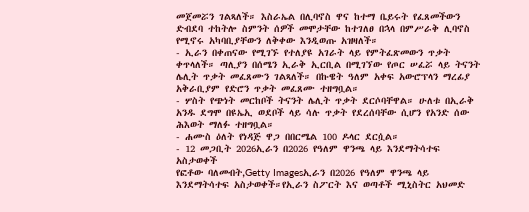መጀመሯን ገልጻለች። እስራኤል በሊባኖስ ዋና ከተማ ቤይሩት የፈጸመችውን ድብደባ ተከትሎ ስምንት ሰዎች መሞታቸው ከተገለፀ በኋላ በምሥራቅ ሊባኖስ የሚኖሩ አካባቢያቸውን ለቅቀው እንዲወጡ አዝዛለች።
- ኢራን በቀጠናው የሚገኙ የተለያዩ አገራት ላይ የምትፈጽመውን ጥቃት ቀጥላለች። ጣሊያን በሰሜን ኢራቅ ኢርቢል በሚገኘው የጦር ሠፈሯ ላይ ትናንት ሌሊት ጥቃት መፈጸሙን ገልጻለች። በኩዌት ዓለም አቀፍ አውሮፕላን ማረፊያ አቅራቢያም የድሮን ጥቃት መፈጸሙ ተዘግቧል።
- ሦስት የጭነት መርከቦች ትናንት ሌሊት ጥቃት ደርሶባቸዋል። ሁለቱ በኢራቅ አንዱ ደግሞ በዩኤኢ ወደቦች ላይ ሳሉ ጥቃት የደረሰባቸው ሲሆን የአንድ ሰው ሕእወት ማለፉ ተዘግቧል።
- ሐሙስ ዕለት የነዳጅ ዋጋ በበርሜል 100 ዶላር ደርሷል።
- 12 መጋቢት 2026ኢራን በ2026 የዓለም ዋንጫ ላይ እንደማትሳተፍ አስታወቀች
የፎቶው ባለመብት,Getty Imagesኢራን በ2026 የዓለም ዋንጫ ላይ እንደማትሳተፍ አስታወቀች።የኢራን ስፖርት እና ወጣቶች ሚኒስትር አህመድ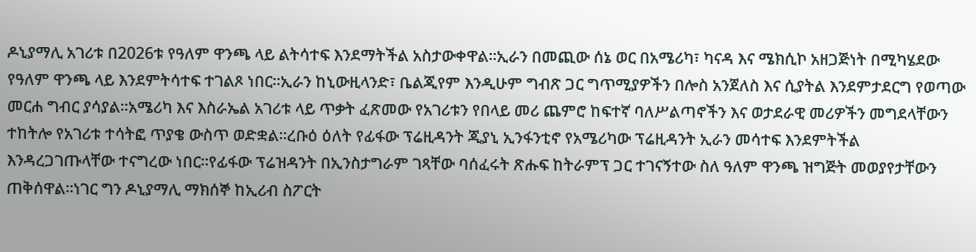ዶኒያማሊ አገሪቱ በ2026ቱ የዓለም ዋንጫ ላይ ልትሳተፍ እንደማትችል አስታውቀዋል።ኢራን በመጪው ሰኔ ወር በአሜሪካ፣ ካናዳ እና ሜክሲኮ አዘጋጅነት በሚካሄደው የዓለም ዋንጫ ላይ እንደምትሳተፍ ተገልጾ ነበር።ኢራን ከኒውዚላንድ፣ ቤልጂየም እንዲሁም ግብጽ ጋር ግጥሚያዎችን በሎስ አንጀለስ እና ሲያትል እንደምታደርግ የወጣው መርሐ ግብር ያሳያል።አሜሪካ እና እስራኤል አገሪቱ ላይ ጥቃት ፈጽመው የአገሪቱን የበላይ መሪ ጨምሮ ከፍተኛ ባለሥልጣኖችን እና ወታደራዊ መሪዎችን መግደላቸውን ተከትሎ የአገሪቱ ተሳትፎ ጥያቄ ውስጥ ወድቋል።ረቡዕ ዕለት የፊፋው ፕሬዚዳንት ጂያኒ ኢንፋንቲኖ የአሜሪካው ፕሬዚዳንት ኢራን መሳተፍ እንደምትችል እንዳረጋገጡላቸው ተናግረው ነበር።የፊፋው ፕሬዝዳንት በኢንስታግራም ገጻቸው ባሰፈሩት ጽሑፍ ከትራምፕ ጋር ተገናኝተው ስለ ዓለም ዋንጫ ዝግጅት መወያየታቸውን ጠቅሰዋል።ነገር ግን ዶኒያማሊ ማክሰኞ ከኢሪብ ስፖርት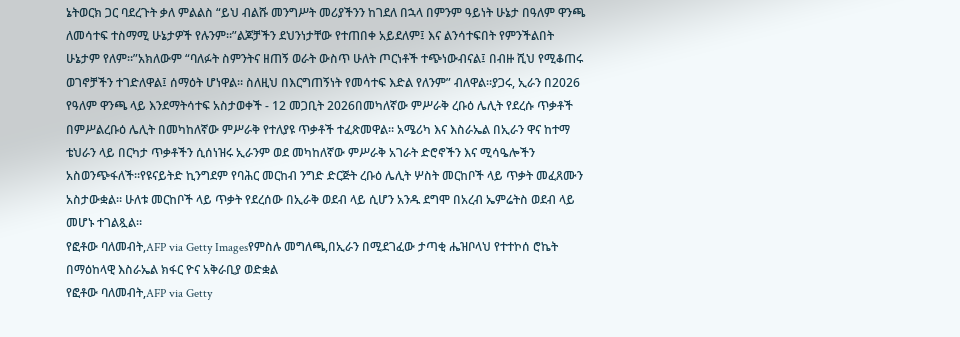ኔትወርክ ጋር ባደረጉት ቃለ ምልልስ “ይህ ብልሹ መንግሥት መሪያችንን ከገደለ በኋላ በምንም ዓይነት ሁኔታ በዓለም ዋንጫ ለመሳተፍ ተስማሚ ሁኔታዎች የሉንም።”ልጆቻችን ደህንነታቸው የተጠበቀ አይደለም፤ እና ልንሳተፍበት የምንችልበት ሁኔታም የለም።”አክለውም “ባለፉት ስምንትና ዘጠኝ ወራት ውስጥ ሁለት ጦርነቶች ተጭነውብናል፤ በብዙ ሺህ የሚቆጠሩ ወገኖቻችን ተገድለዋል፤ ሰማዕት ሆነዋል። ስለዚህ በእርግጠኝነት የመሳተፍ እድል የለንም” ብለዋል።ያጋሩ, ኢራን በ2026 የዓለም ዋንጫ ላይ እንደማትሳተፍ አስታወቀች - 12 መጋቢት 2026በመካለኛው ምሥራቅ ረቡዕ ሌሊት የደረሱ ጥቃቶች በምሥልረቡዕ ሌሊት በመካከለኛው ምሥራቅ የተለያዩ ጥቃቶች ተፈጽመዋል። አሜሪካ እና እስራኤል በኢራን ዋና ከተማ ቴህራን ላይ በርካታ ጥቃቶችን ሲሰነዝሩ ኢራንም ወደ መካከለኛው ምሥራቅ አገራት ድሮኖችን እና ሚሳዔሎችን አስወንጭፋለች።የዩናይትድ ኪንግደም የባሕር መርከብ ንግድ ድርጅት ረቡዕ ሌሊት ሦስት መርከቦች ላይ ጥቃት መፈጸሙን አስታውቋል። ሁለቱ መርከቦች ላይ ጥቃት የደረሰው በኢራቅ ወደብ ላይ ሲሆን አንዱ ደግሞ በአረብ ኤምሬትስ ወደብ ላይ መሆኑ ተገልጿል።
የፎቶው ባለመብት,AFP via Getty Imagesየምስሉ መግለጫ,በኢራን በሚደገፈው ታጣቂ ሔዝቦላህ የተተኮሰ ሮኬት በማዕከላዊ እስራኤል ክፋር ዮና አቅራቢያ ወድቋል
የፎቶው ባለመብት,AFP via Getty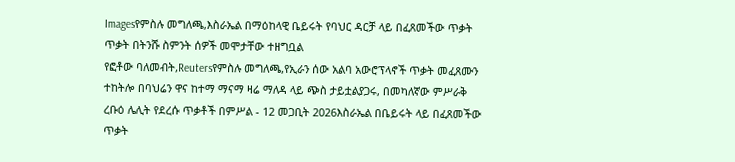Imagesየምስሉ መግለጫ,እስራኤል በማዕከላዊ ቤይሩት የባህር ዳርቻ ላይ በፈጸመችው ጥቃት ጥቃት በትንሹ ስምንት ሰዎች መሞታቸው ተዘግቧል
የፎቶው ባለመብት,Reutersየምስሉ መግለጫ,የኢራን ሰው አልባ አውሮፕላኖች ጥቃት መፈጸሙን ተከትሎ በባህሬን ዋና ከተማ ማናማ ዛሬ ማለዳ ላይ ጭስ ታይቷልያጋሩ, በመካለኛው ምሥራቅ ረቡዕ ሌሊት የደረሱ ጥቃቶች በምሥል - 12 መጋቢት 2026እስራኤል በቤይሩት ላይ በፈጸመችው ጥቃት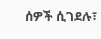ሰዎች ሲገደሉ፣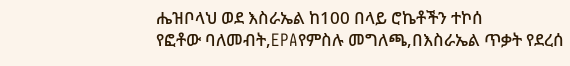ሔዝቦላህ ወደ እስራኤል ከ100 በላይ ሮኬቶችን ተኮሰ
የፎቶው ባለመብት,EPAየምስሉ መግለጫ,በእስራኤል ጥቃት የደረሰ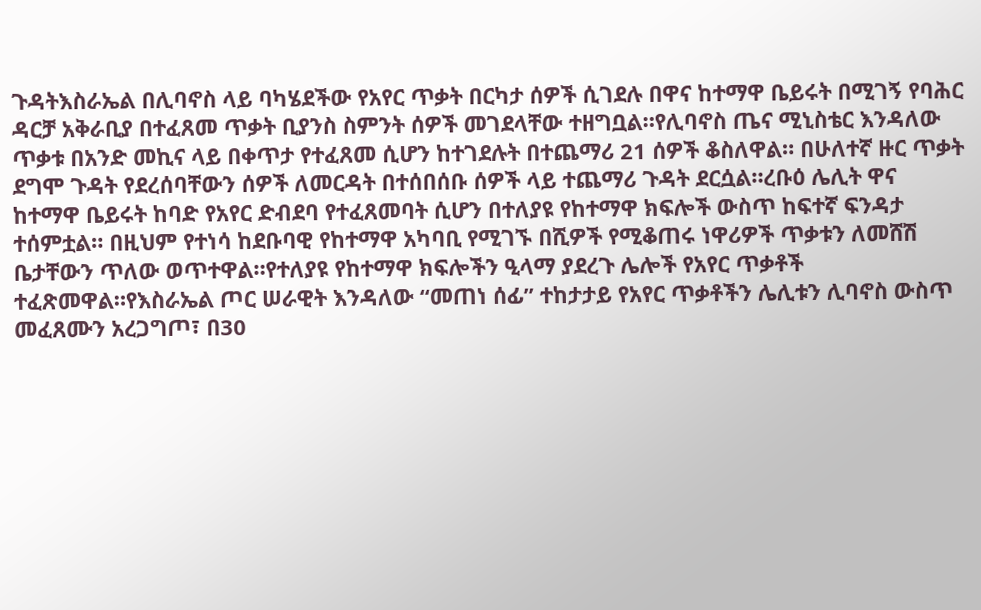ጉዳትእስራኤል በሊባኖስ ላይ ባካሄደችው የአየር ጥቃት በርካታ ሰዎች ሲገደሉ በዋና ከተማዋ ቤይሩት በሚገኝ የባሕር ዳርቻ አቅራቢያ በተፈጸመ ጥቃት ቢያንስ ስምንት ሰዎች መገደላቸው ተዘግቧል።የሊባኖስ ጤና ሚኒስቴር እንዳለው ጥቃቱ በአንድ መኪና ላይ በቀጥታ የተፈጸመ ሲሆን ከተገደሉት በተጨማሪ 21 ሰዎች ቆስለዋል። በሁለተኛ ዙር ጥቃት ደግሞ ጉዳት የደረሰባቸውን ሰዎች ለመርዳት በተሰበሰቡ ሰዎች ላይ ተጨማሪ ጉዳት ደርሷል።ረቡዕ ሌሊት ዋና ከተማዋ ቤይሩት ከባድ የአየር ድብደባ የተፈጸመባት ሲሆን በተለያዩ የከተማዋ ክፍሎች ውስጥ ከፍተኛ ፍንዳታ ተሰምቷል። በዚህም የተነሳ ከደቡባዊ የከተማዋ አካባቢ የሚገኙ በሺዎች የሚቆጠሩ ነዋሪዎች ጥቃቱን ለመሸሽ ቤታቸውን ጥለው ወጥተዋል።የተለያዩ የከተማዋ ክፍሎችን ዒላማ ያደረጉ ሌሎች የአየር ጥቃቶች ተፈጽመዋል።የእስራኤል ጦር ሠራዊት እንዳለው “መጠነ ሰፊ” ተከታታይ የአየር ጥቃቶችን ሌሊቱን ሊባኖስ ውስጥ መፈጸሙን አረጋግጦ፣ በ30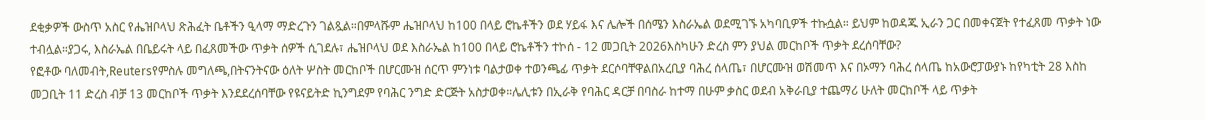ደቂቃዎች ውስጥ አስር የሔዝቦላህ ጽሕፈት ቤቶችን ዒላማ ማድረጉን ገልጿል።በምላሹም ሔዝቦላህ ከ100 በላይ ሮኬቶችን ወደ ሃይፋ እና ሌሎች በሰሜን እስራኤል ወደሚገኙ አካባቢዎች ተኩሷል። ይህም ከወዳጁ ኢራን ጋር በመቀናጀት የተፈጸመ ጥቃት ነው ተብሏል።ያጋሩ, እስራኤል በቤይሩት ላይ በፈጸመችው ጥቃት ሰዎች ሲገደሉ፣ ሔዝቦላህ ወደ እስራኤል ከ100 በላይ ሮኬቶችን ተኮሰ - 12 መጋቢት 2026እስካሁን ድረስ ምን ያህል መርከቦች ጥቃት ደረሰባቸው?
የፎቶው ባለመብት,Reutersየምስሉ መግለጫ,በትናንትናው ዕለት ሦስት መርከቦች በሆርሙዝ ሰርጥ ምንነቱ ባልታወቀ ተወንጫፊ ጥቃት ደርሶባቸዋልበአረቢያ ባሕረ ሰላጤ፣ በሆርሙዝ ወሽመጥ እና በኦማን ባሕረ ሰላጤ ከአውሮፓውያኑ ከየካቲት 28 እስከ መጋቢት 11 ድረስ ብቻ 13 መርከቦች ጥቃት እንደደረሰባቸው የዩናይትድ ኪንግደም የባሕር ንግድ ድርጅት አስታወቀ።ሌሊቱን በኢራቅ የባሕር ዳርቻ በባስራ ከተማ በሁም ቃስር ወደብ አቅራቢያ ተጨማሪ ሁለት መርከቦች ላይ ጥቃት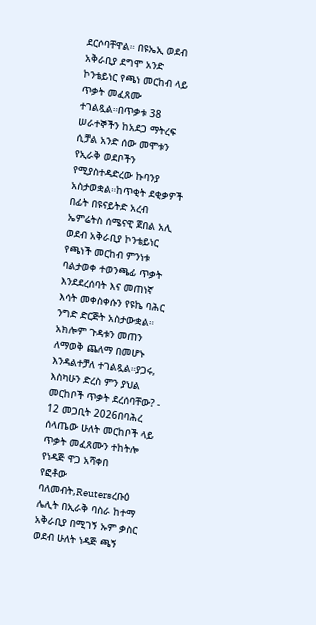ደርሶባቸዋል። በዩኤኢ ወደብ አቅራቢያ ደግሞ አንድ ኮንቴይነር የጫነ መርከብ ላይ ጥቃት መፈጸሙ ተገልጿል።በጥቃቱ 38 ሠራተኞችን ከአደጋ ማትረፍ ሲቻል አንድ ሰው መሞቱን የኢራቅ ወደቦችን የሚያስተዳድረው ኩባንያ አስታወቋል።ከጥቂት ደቂቃዎች በፊት በዩናይትድ አረብ ኤምሬትስ ሰሜናዊ ጀበል አሊ ወደብ አቅራቢያ ኮንቴይነር የጫነች መርከብ ምንነቱ ባልታወቀ ተወንጫፊ ጥቃት እንደደረሰባት እና መጠነኛ እሳት መቀስቀሱን የዩኬ ባሕር ንግድ ድርጅት አስታውቋል። አክሎም ጉዳቱን መጠን ለማወቅ ጨለማ በመሆኑ እንዳልተቻለ ተገልጿል።ያጋሩ, እስካሁን ድረስ ምን ያህል መርከቦች ጥቃት ደረሰባቸው? - 12 መጋቢት 2026በባሕረ ሰላጤው ሁለት መርከቦች ላይ ጥቃት መፈጸሙን ተከትሎ የነዳጅ ዋጋ አሻቀበ
የፎቶው ባለመብት,Reutersረቡዕ ሌሊት በኢራቅ ባስራ ከተማ አቅራቢያ በሚገኝ ኡም ቃስር ወደብ ሁለት ነዳጅ ጫኝ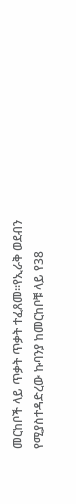መርከቦች ላይ ጥቃት ጥቃት ተፈጸመ።የኢራቅ ወደብን የሚያስተዳድረው ኩባንያ ከመርከቦቹ ላይ የ38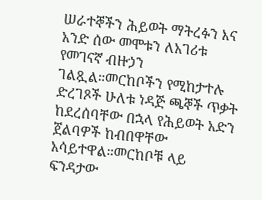ሠራተኞችን ሕይወት ማትረፉን እና አንድ ሰው መሞቱን ለአገሪቱ የመገናኛ ብዙኃን ገልጿል።መርከቦችን የሚከታተሉ ድረገጾች ሁለቱ ነዳጅ ጫኞች ጥቃት ከደረሰባቸው በኋላ የሕይወት አድን ጀልባዎች ከብበዋቸው አሳይተዋል።መርከቦቹ ላይ ፍንዳታው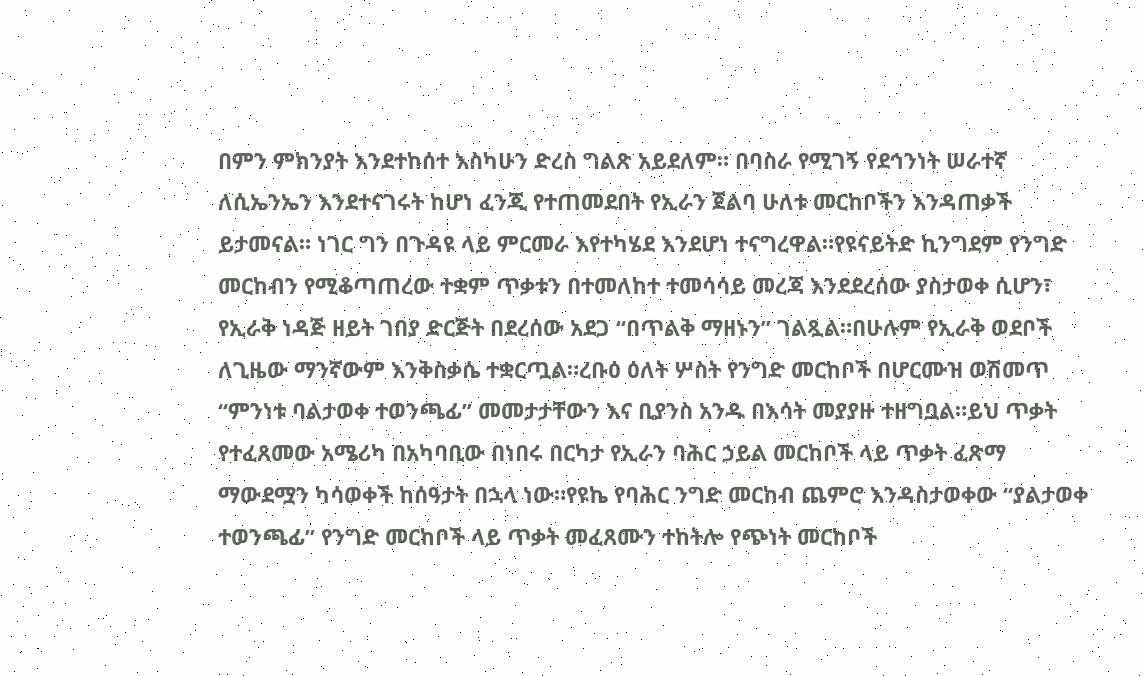በምን ምክንያት እንደተከሰተ እስካሁን ድረስ ግልጽ አይደለም። በባስራ የሚገኝ የደኅንነት ሠራተኛ ለሲኤንኤን እንደተናገሩት ከሆነ ፈንጂ የተጠመደበት የኢራን ጀልባ ሁለቱ መርከቦችን እንዳጠቃች ይታመናል። ነገር ግን በጉዳዩ ላይ ምርመራ እየተካሄደ እንደሆነ ተናግረዋል።የዩናይትድ ኪንግደም የንግድ መርከብን የሚቆጣጠረው ተቋም ጥቃቱን በተመለከተ ተመሳሳይ መረጃ እንደደረሰው ያስታወቀ ሲሆን፣ የኢራቅ ነዳጅ ዘይት ገበያ ድርጅት በደረሰው አደጋ “በጥልቅ ማዘኑን” ገልጿል።በሁሉም የኢራቅ ወደቦች ለጊዜው ማንኛውም እንቅስቃሴ ተቋርጧል።ረቡዕ ዕለት ሦስት የንግድ መርከቦች በሆርሙዝ ወሽመጥ “ምንነቱ ባልታወቀ ተወንጫፊ” መመታታቸውን እና ቢያንስ አንዱ በእሳት መያያዙ ተዘግቧል።ይህ ጥቃት የተፈጸመው አሜሪካ በአካባቢው በነበሩ በርካታ የኢራን ባሕር ኃይል መርከቦች ላይ ጥቃት ፈጽማ ማውደሟን ካሳወቀች ከሰዓታት በኋላ ነው።የዩኬ የባሕር ንግድ መርከብ ጨምሮ እንዳስታወቀው “ያልታወቀ ተወንጫፊ” የንግድ መርከቦች ላይ ጥቃት መፈጸሙን ተከትሎ የጭነት መርከቦች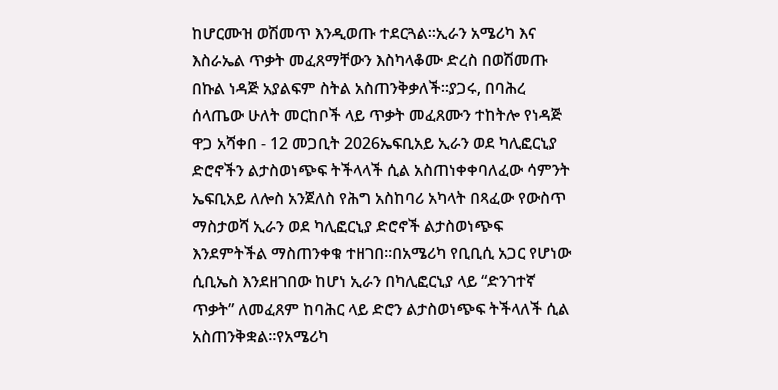ከሆርሙዝ ወሽመጥ እንዲወጡ ተደርጓል።ኢራን አሜሪካ እና እስራኤል ጥቃት መፈጸማቸውን እስካላቆሙ ድረስ በወሽመጡ በኩል ነዳጅ አያልፍም ስትል አስጠንቅቃለች።ያጋሩ, በባሕረ ሰላጤው ሁለት መርከቦች ላይ ጥቃት መፈጸሙን ተከትሎ የነዳጅ ዋጋ አሻቀበ - 12 መጋቢት 2026ኤፍቢአይ ኢራን ወደ ካሊፎርኒያ ድሮኖችን ልታስወነጭፍ ትችላላች ሲል አስጠነቀቀባለፈው ሳምንት ኤፍቢአይ ለሎስ አንጀለስ የሕግ አስከባሪ አካላት በጻፈው የውስጥ ማስታወሻ ኢራን ወደ ካሊፎርኒያ ድሮኖች ልታስወነጭፍ እንደምትችል ማስጠንቀቁ ተዘገበ።በአሜሪካ የቢቢሲ አጋር የሆነው ሲቢኤስ እንደዘገበው ከሆነ ኢራን በካሊፎርኒያ ላይ “ድንገተኛ ጥቃት” ለመፈጸም ከባሕር ላይ ድሮን ልታስወነጭፍ ትችላለች ሲል አስጠንቅቋል።የአሜሪካ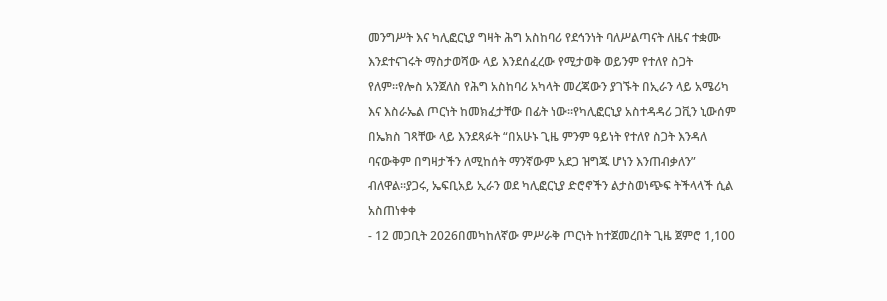መንግሥት እና ካሊፎርኒያ ግዛት ሕግ አስከባሪ የደኅንነት ባለሥልጣናት ለዜና ተቋሙ እንደተናገሩት ማስታወሻው ላይ እንደሰፈረው የሚታወቅ ወይንም የተለየ ስጋት የለም።የሎስ አንጀለስ የሕግ አስከባሪ አካላት መረጃውን ያገኙት በኢራን ላይ አሜሪካ እና እስራኤል ጦርነት ከመክፈታቸው በፊት ነው።የካሊፎርኒያ አስተዳዳሪ ጋቪን ኒውሰም በኤክስ ገጻቸው ላይ እንደጻፉት “በአሁኑ ጊዜ ምንም ዓይነት የተለየ ስጋት እንዳለ ባናውቅም በግዛታችን ለሚከሰት ማንኛውም አደጋ ዝግጁ ሆነን እንጠብቃለን” ብለዋል።ያጋሩ, ኤፍቢአይ ኢራን ወደ ካሊፎርኒያ ድሮኖችን ልታስወነጭፍ ትችላላች ሲል አስጠነቀቀ
- 12 መጋቢት 2026በመካከለኛው ምሥራቅ ጦርነት ከተጀመረበት ጊዜ ጀምሮ 1,100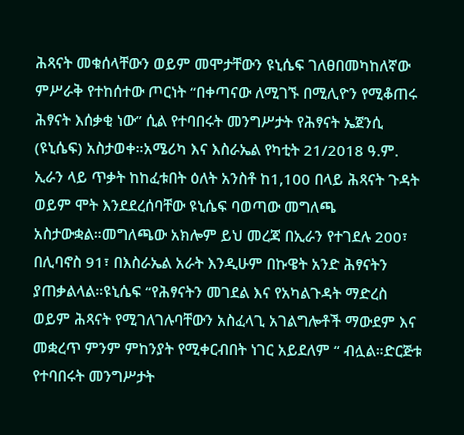ሕጻናት መቁሰላቸውን ወይም መሞታቸውን ዩኒሴፍ ገለፀበመካከለኛው ምሥራቅ የተከሰተው ጦርነት “በቀጣናው ለሚገኙ በሚሊዮን የሚቆጠሩ ሕፃናት እሰቃቂ ነው” ሲል የተባበሩት መንግሥታት የሕፃናት ኤጀንሲ (ዩኒሴፍ) አስታወቀ።አሜሪካ እና እስራኤል የካቲት 21/2018 ዓ.ም. ኢራን ላይ ጥቃት ከከፈቱበት ዕለት አንስቶ ከ1,100 በላይ ሕጻናት ጉዳት ወይም ሞት እንደደረሰባቸው ዩኒሴፍ ባወጣው መግለጫ አስታውቋል።መግለጫው አክሎም ይህ መረጃ በኢራን የተገደሉ 200፣ በሊባኖስ 91፣ በእስራኤል አራት እንዲሁም በኩዌት አንድ ሕፃናትን ያጠቃልላል።ዩኒሴፍ “የሕፃናትን መገደል እና የአካልጉዳት ማድረስ ወይም ሕጻናት የሚገለገሉባቸውን አስፈላጊ አገልግሎቶች ማውደም እና መቋረጥ ምንም ምከንያት የሚቀርብበት ነገር አይደለም “ ብሏል።ድርጅቱ የተባበሩት መንግሥታት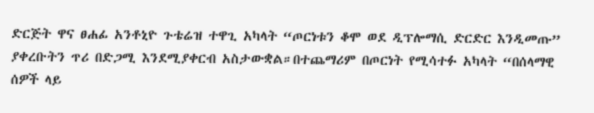ድርጅት ዋና ፀሐፊ አንቶኒዮ ጉቴሬዝ ተዋጊ አካላት “ጦርነቱን ቆሞ ወደ ዲፕሎማሲ ድርድር እንዲመጡ” ያቀረቡትን ጥሪ በድጋሚ እንደሚያቀርብ አስታውቋል።በተጨማሪም በጦርነት የሚሳተፉ አካላት “በሰላማዊ ሰዎች ላይ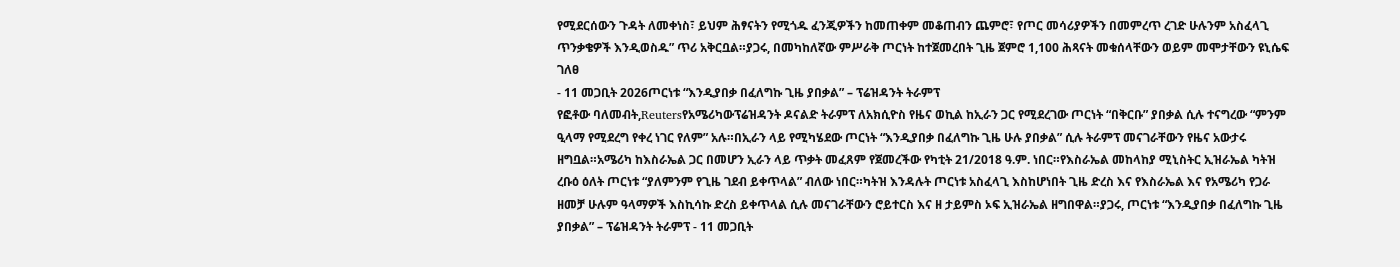የሚደርሰውን ጉዳት ለመቀነስ፣ ይህም ሕፃናትን የሚጎዱ ፈንጂዎችን ከመጠቀም መቆጠብን ጨምሮ፣ የጦር መሳሪያዎችን በመምረጥ ረገድ ሁሉንም አስፈላጊ ጥንቃቄዎች እንዲወስዱ” ጥሪ አቅርቧል።ያጋሩ, በመካከለኛው ምሥራቅ ጦርነት ከተጀመረበት ጊዜ ጀምሮ 1,100 ሕጻናት መቁሰላቸውን ወይም መሞታቸውን ዩኒሴፍ ገለፀ
- 11 መጋቢት 2026ጦርነቱ “እንዲያበቃ በፈለግኩ ጊዜ ያበቃል” – ፕሬዝዳንት ትራምፕ
የፎቶው ባለመብት,Reutersየአሜሪካውፕሬዝዳንት ዶናልድ ትራምፕ ለአክሲዮስ የዜና ወኪል ከኢራን ጋር የሚደረገው ጦርነት “በቅርቡ” ያበቃል ሲሉ ተናግረው “ምንም ዒላማ የሚደረግ የቀረ ነገር የለም” አሉ።በኢራን ላይ የሚካሄደው ጦርነት “እንዲያበቃ በፈለግኩ ጊዜ ሁሉ ያበቃል” ሲሉ ትራምፕ መናገራቸውን የዜና አውታሩ ዘግቧል።አሜሪካ ከእስራኤል ጋር በመሆን ኢራን ላይ ጥቃት መፈጸም የጀመረችው የካቲት 21/2018 ዓ.ም. ነበር።የእስራኤል መከላከያ ሚኒስትር ኢዝራኤል ካትዝ ረቡዕ ዕለት ጦርነቱ “ያለምንም የጊዜ ገደብ ይቀጥላል” ብለው ነበር።ካትዝ እንዳሉት ጦርነቱ አስፈላጊ እስከሆነበት ጊዜ ድረስ እና የእስራኤል እና የአሜሪካ የጋራ ዘመቻ ሁሉም ዓላማዎች እስኪሳኩ ድረስ ይቀጥላል ሲሉ መናገራቸውን ሮይተርስ እና ዘ ታይምስ ኦፍ ኢዝራኤል ዘግበዋል።ያጋሩ, ጦርነቱ “እንዲያበቃ በፈለግኩ ጊዜ ያበቃል” – ፕሬዝዳንት ትራምፕ - 11 መጋቢት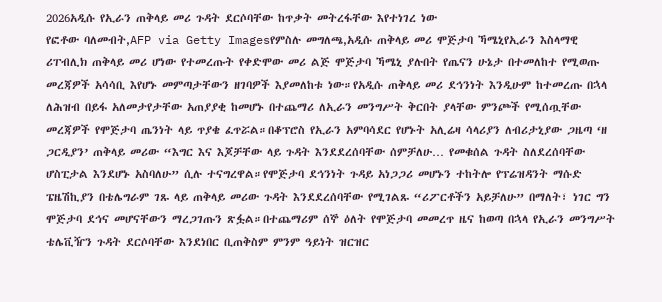2026አዲሱ የኢራን ጠቅላይ መሪ ጉዳት ደርሶባቸው ከጥቃት መትረፋቸው እየተነገረ ነው
የፎቶው ባለመብት,AFP via Getty Imagesየምስሉ መግለጫ,አዲሱ ጠቅላይ መሪ ሞጅታባ ኻሜኒየኢራን እስላማዊ ሪፐብሊክ ጠቅላይ መሪ ሆነው የተመረጡት የቀድሞው መሪ ልጅ ሞጅታባ ኻሜኒ ያሉበት የጤናን ሁኔታ በተመለከተ የሚወጡ መረጃዎች አሳሳቢ እየሆኑ መምጣታቸውን ዘገባዎች እያመለከቱ ነው።የአዲሱ ጠቅላይ መሪ ደኅንነት እንዲሁም ከተመረጡ በኋላ ለሕዝብ በይፋ አለመታየታቸው አጠያያቂ ከመሆኑ በተጨማሪ ለኢራን መንግሥት ቅርበት ያላቸው ምንጮች የሚሰጧቸው መረጃዎች የሞጅታባ ጤንነት ላይ ጥያቄ ፈጥሯል።በቆፕሮስ የኢራን አምባሳደር የሆኑት አሊሬዛ ሳላሪያን ለብሪታኒያው ጋዜጣ ‘ዘ ጋርዲያን’ ጠቅላይ መሪው “እግር እና እጆቻቸው ላይ ጉዳት እንደደረሰባቸው ሰምቻለሁ… የመቁሰል ጉዳት ስለደረሰባቸው ሆስፒታል እንደሆኑ አስባለሁ” ሲሉ ተናግረዋል።የሞጅታባ ደኅንነት ጉዳይ አነጋጋሪ መሆኑን ተከትሎ የፕሬዝዳንት ማሱድ ፔዜሽኪያን በቴሌግራም ገጹ ላይ ጠቅላይ መሪው ጉዳት እንደደረሰባቸው የሚገልጹ “ሪፖርቶችን አይቻለሁ” በማለት፣ ነገር ግን ሞጅታባ ደኅና መሆናቸውን ማረጋገጡን ጽፏል።በተጨማሪም ሰኞ ዕለት የሞጅታባ መመረጥ ዜና ከወጣ በኋላ የኢራን መንግሥት ቴሌቪዥን ጉዳት ደርሶባቸው እንደነበር ቢጠቅስም ምንም ዓይነት ዝርዝር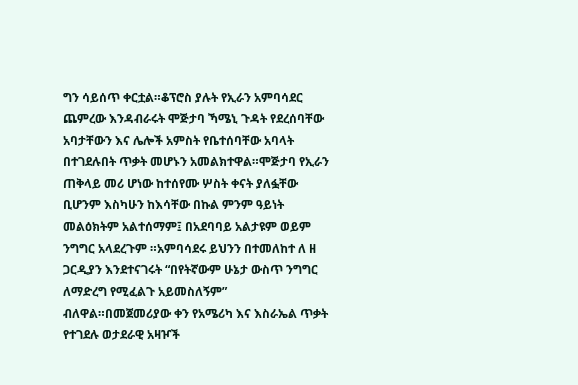ግን ሳይሰጥ ቀርቷል።ቆፕሮስ ያሉት የኢራን አምባሳደር ጨምረው እንዳብራሩት ሞጅታባ ኻሜኒ ጉዳት የደረሰባቸው አባታቸውን እና ሌሎች አምስት የቤተሰባቸው አባላት በተገደሉበት ጥቃት መሆኑን አመልክተዋል።ሞጅታባ የኢራን ጠቅላይ መሪ ሆነው ከተሰየሙ ሦስት ቀናት ያለፏቸው ቢሆንም እስካሁን ከእሳቸው በኩል ምንም ዓይነት መልዕክትም አልተሰማም፤ በአደባባይ አልታዩም ወይም ንግግር አላደረጉም ።አምባሳደሩ ይህንን በተመለከተ ለ ዘ ጋርዲያን እንደተናገሩት “በየትኛውም ሁኔታ ውስጥ ንግግር ለማድረግ የሚፈልጉ አይመስለኝም” ብለዋል።በመጀመሪያው ቀን የአሜሪካ እና እስራኤል ጥቃት የተገደሉ ወታደራዊ አዛዦች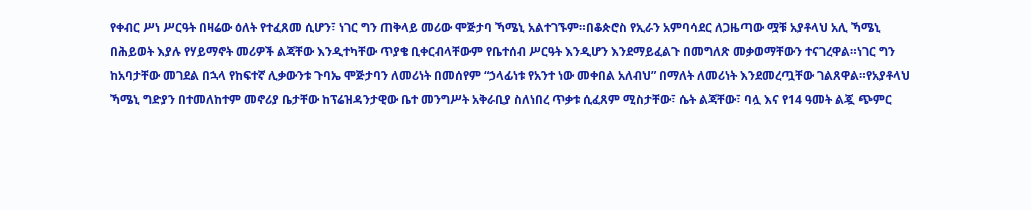የቀብር ሥነ ሥርዓት በዛሬው ዕለት የተፈጸመ ሲሆን፣ ነገር ግን ጠቅላይ መሪው ሞጅታባ ኻሜኒ አልተገኙም።በቆጵሮስ የኢራን አምባሳደር ለጋዜጣው ሟቹ አያቶላህ አሊ ኻሜኒ በሕይወት እያሉ የሃይማኖት መሪዎች ልጃቸው እንዲተካቸው ጥያቄ ቢቀርብላቸውም የቤተሰብ ሥርዓት እንዲሆን እንደማይፈልጉ በመግለጽ መቃወማቸውን ተናገረዋል።ነገር ግን ከአባታቸው መገደል በኋላ የከፍተኛ ሊቃውንቱ ጉባኤ ሞጅታባን ለመሪነት በመሰየም “ኃላፊነቱ የአንተ ነው መቀበል አለብህ” በማለት ለመሪነት እንደመረጧቸው ገልጸዋል።የአያቶላህ ኻሜኒ ግድያን በተመለከተም መኖሪያ ቤታቸው ከፕሬዝዳንታዊው ቤተ መንግሥት አቅራቢያ ስለነበረ ጥቃቱ ሲፈጸም ሚስታቸው፣ ሴት ልጃቸው፣ ባሏ እና የ14 ዓመት ልጇ ጭምር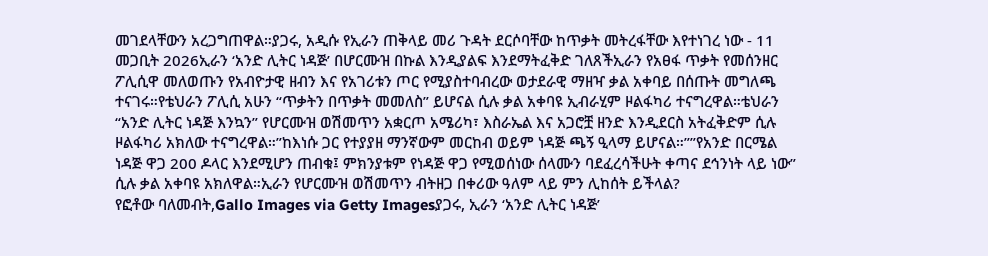መገደላቸውን አረጋግጠዋል።ያጋሩ, አዲሱ የኢራን ጠቅላይ መሪ ጉዳት ደርሶባቸው ከጥቃት መትረፋቸው እየተነገረ ነው - 11 መጋቢት 2026ኢራን ‘አንድ ሊትር ነዳጅ’ በሆርሙዝ በኩል እንዲያልፍ እንደማትፈቅድ ገለጸችኢራን የአፀፋ ጥቃት የመሰንዘር ፖሊሲዋ መለወጡን የአብዮታዊ ዘብን እና የአገሪቱን ጦር የሚያስተባብረው ወታደራዊ ማዘዣ ቃል አቀባይ በሰጡት መግለጫ ተናገሩ።የቴህራን ፖሊሲ አሁን “ጥቃትን በጥቃት መመለስ” ይሆናል ሲሉ ቃል አቀባዩ ኢብራሂም ዞልፋካሪ ተናግረዋል።ቴህራን “አንድ ሊትር ነዳጅ እንኳን” የሆርሙዝ ወሽመጥን አቋርጦ አሜሪካ፣ እስራኤል እና አጋሮቿ ዘንድ እንዲደርስ አትፈቅድም ሲሉ ዞልፋካሪ አክለው ተናግረዋል።”ከእነሱ ጋር የተያያዘ ማንኛውም መርከብ ወይም ነዳጅ ጫኝ ዒላማ ይሆናል።””የአንድ በርሜል ነዳጅ ዋጋ 200 ዶላር እንደሚሆን ጠብቁ፤ ምክንያቱም የነዳጅ ዋጋ የሚወሰነው ሰላሙን ባደፈረሳችሁት ቀጣና ደኅንነት ላይ ነው” ሲሉ ቃል አቀባዩ አክለዋል።ኢራን የሆርሙዝ ወሽመጥን ብትዘጋ በቀሪው ዓለም ላይ ምን ሊከሰት ይችላል?
የፎቶው ባለመብት,Gallo Images via Getty Imagesያጋሩ, ኢራን ‘አንድ ሊትር ነዳጅ’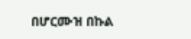በሆርሙዝ በኩል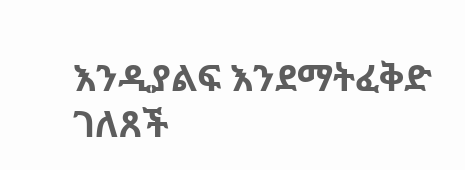እንዲያልፍ እንደማትፈቅድ ገለጸች